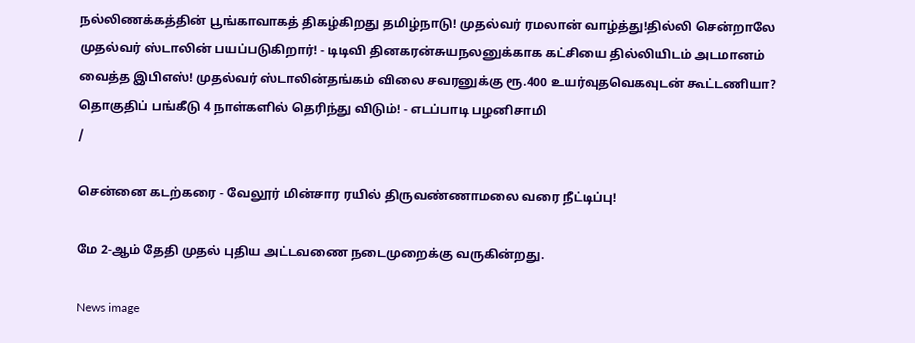நல்லிணக்கத்தின் பூங்காவாகத் திகழ்கிறது தமிழ்நாடு! முதல்வர் ரமலான் வாழ்த்து!தில்லி சென்றாலே முதல்வர் ஸ்டாலின் பயப்படுகிறார்! - டிடிவி தினகரன்சுயநலனுக்காக கட்சியை தில்லியிடம் அடமானம் வைத்த இபிஎஸ்! முதல்வர் ஸ்டாலின்தங்கம் விலை சவரனுக்கு ரூ.400 உயர்வுதவெகவுடன் கூட்டணியா? தொகுதிப் பங்கீடு 4 நாள்களில் தெரிந்து விடும்! - எடப்பாடி பழனிசாமி
/

சென்னை கடற்கரை - வேலூர் மின்சார ரயில் திருவண்ணாமலை வரை நீட்டிப்பு!

மே 2-ஆம் தேதி முதல் புதிய அட்டவணை நடைமுறைக்கு வருகின்றது.

News image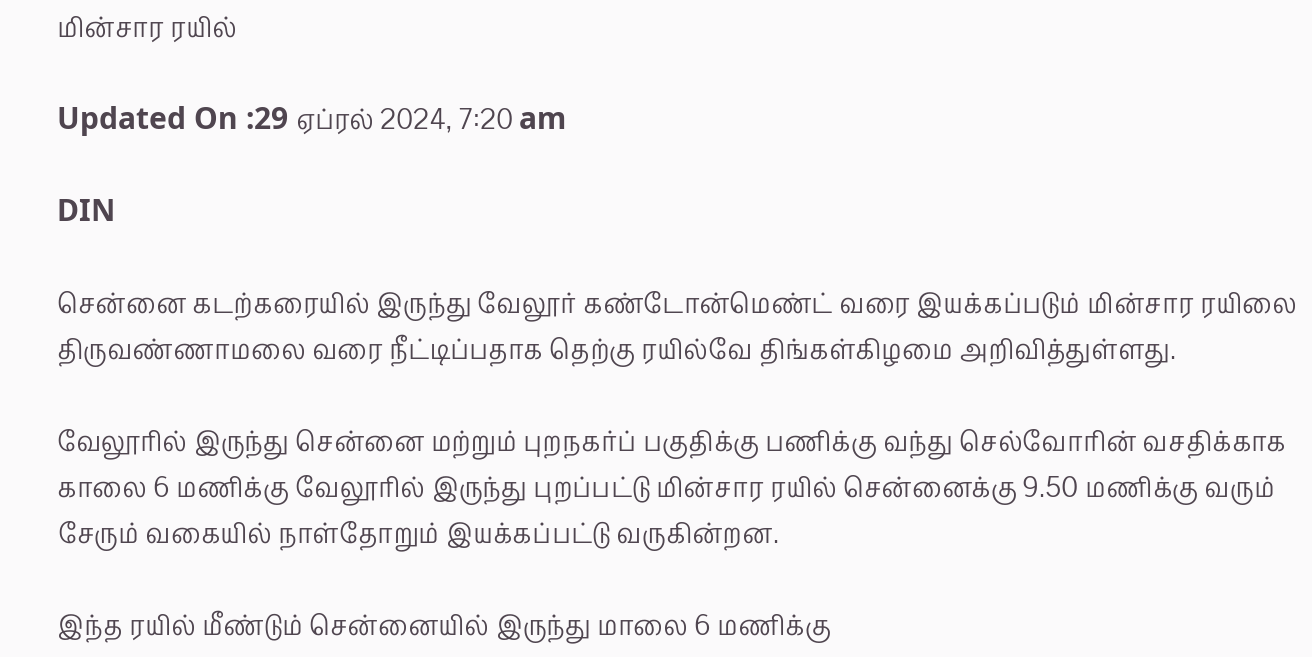மின்சார ரயில்

Updated On :29 ஏப்ரல் 2024, 7:20 am

DIN

சென்னை கடற்கரையில் இருந்து வேலூர் கண்டோன்மெண்ட் வரை இயக்கப்படும் மின்சார ரயிலை திருவண்ணாமலை வரை நீட்டிப்பதாக தெற்கு ரயில்வே திங்கள்கிழமை அறிவித்துள்ளது.

வேலூரில் இருந்து சென்னை மற்றும் புறநகர்ப் பகுதிக்கு பணிக்கு வந்து செல்வோரின் வசதிக்காக காலை 6 மணிக்கு வேலூரில் இருந்து புறப்பட்டு மின்சார ரயில் சென்னைக்கு 9.50 மணிக்கு வரும் சேரும் வகையில் நாள்தோறும் இயக்கப்பட்டு வருகின்றன.

இந்த ரயில் மீண்டும் சென்னையில் இருந்து மாலை 6 மணிக்கு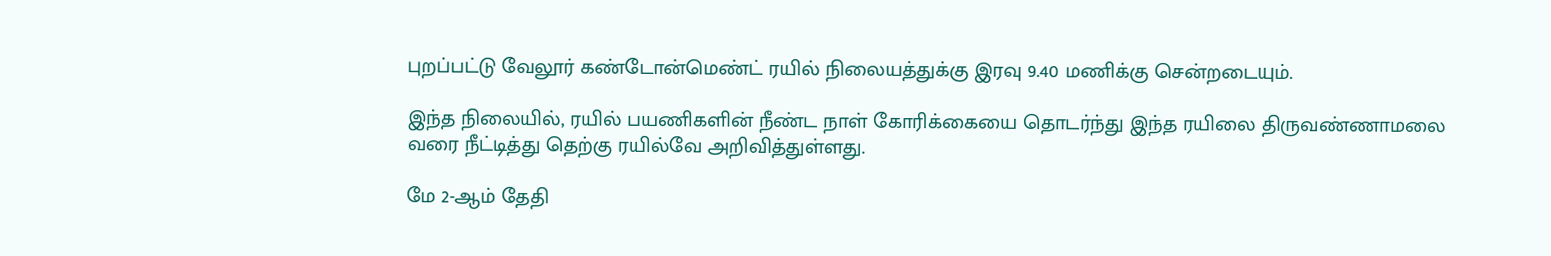புறப்பட்டு வேலூர் கண்டோன்மெண்ட் ரயில் நிலையத்துக்கு இரவு 9.40 மணிக்கு சென்றடையும்.

இந்த நிலையில், ரயில் பயணிகளின் நீண்ட நாள் கோரிக்கையை தொடர்ந்து இந்த ரயிலை திருவண்ணாமலை வரை நீட்டித்து தெற்கு ரயில்வே அறிவித்துள்ளது.

மே 2-ஆம் தேதி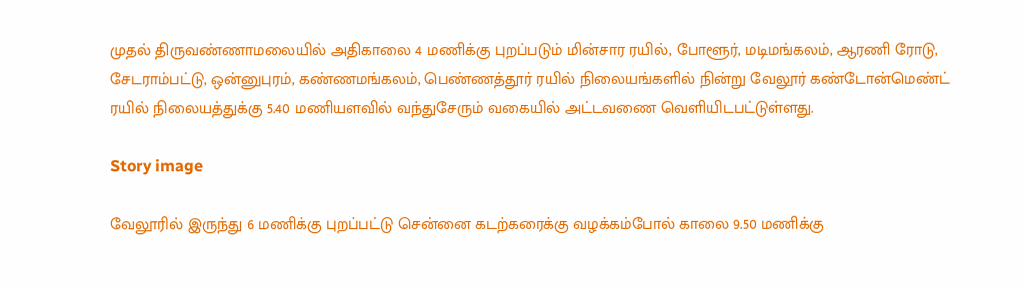முதல் திருவண்ணாமலையில் அதிகாலை 4 மணிக்கு புறப்படும் மின்சார ரயில், போளூர், மடிமங்கலம், ஆரணி ரோடு, சேடராம்பட்டு, ஒன்னுபுரம், கண்ணமங்கலம், பெண்ணத்தூர் ரயில் நிலையங்களில் நின்று வேலூர் கண்டோன்மெண்ட் ரயில் நிலையத்துக்கு 5.40 மணியளவில் வந்துசேரும் வகையில் அட்டவணை வெளியிடபட்டுள்ளது.

Story image

வேலூரில் இருந்து 6 மணிக்கு புறப்பட்டு சென்னை கடற்கரைக்கு வழக்கம்போல் காலை 9.50 மணிக்கு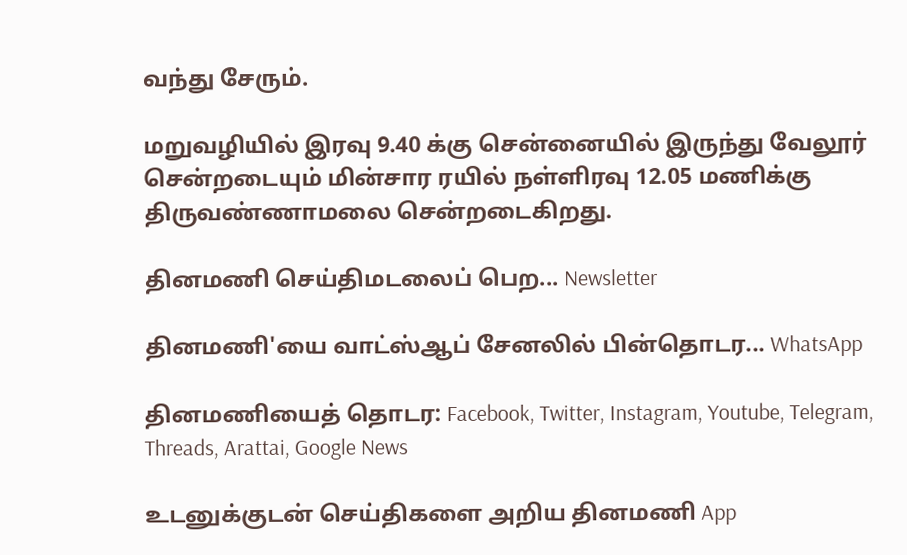வந்து சேரும்.

மறுவழியில் இரவு 9.40 க்கு சென்னையில் இருந்து வேலூர் சென்றடையும் மின்சார ரயில் நள்ளிரவு 12.05 மணிக்கு திருவண்ணாமலை சென்றடைகிறது.

தினமணி செய்திமடலைப் பெற... Newsletter

தினமணி'யை வாட்ஸ்ஆப் சேனலில் பின்தொடர... WhatsApp

தினமணியைத் தொடர: Facebook, Twitter, Instagram, Youtube, Telegram, Threads, Arattai, Google News

உடனுக்குடன் செய்திகளை அறிய தினமணி App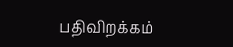பதிவிறக்கம்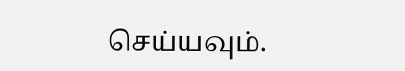செய்யவும்.